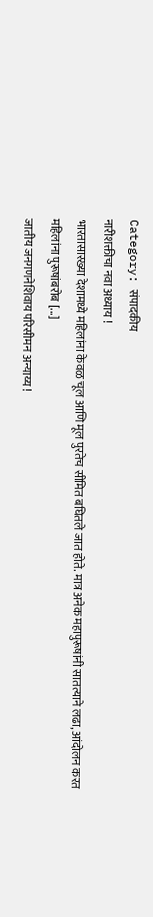Category: संपादकीय
नारीशक्तीचा नवा अध्याय !
भारतासारख्या देशामध्ये महिलांना केवळ चूल आणि मूल पुरतेच सीमित बघितले जात होते. मात्र अनेक महापुरूषांनी सातत्याने लढा, आंदोलन करत महिलांना पुरूषांबरोब [...]
जातीय जनगणनेशिवाय परिसीमन अन्याय्य !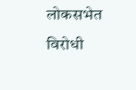लोकसभेत विरोधी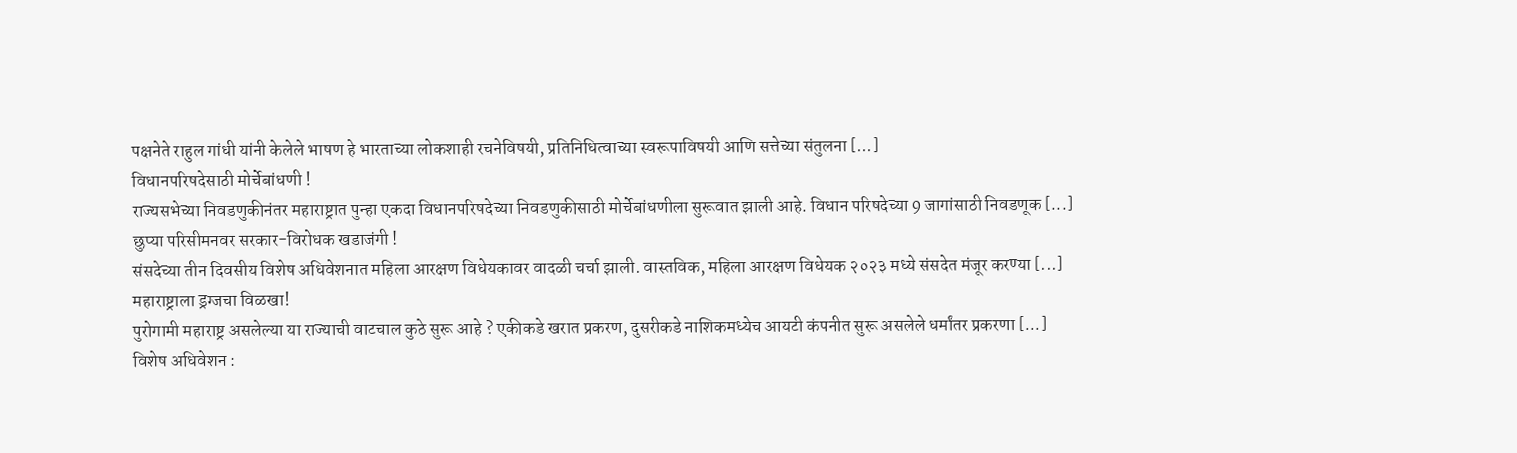पक्षनेते राहुल गांधी यांनी केलेले भाषण हे भारताच्या लोकशाही रचनेविषयी, प्रतिनिधित्वाच्या स्वरूपाविषयी आणि सत्तेच्या संतुलना [...]
विधानपरिषदेसाठी मोर्चेबांधणी !
राज्यसभेच्या निवडणुकीनंतर महाराष्ट्रात पुन्हा एकदा विधानपरिषदेच्या निवडणुकीसाठी मोर्चेबांधणीला सुरूवात झाली आहे. विधान परिषदेच्या 9 जागांसाठी निवडणूक [...]
छुप्या परिसीमनवर सरकार-विरोधक खडाजंगी !
संसदेच्या तीन दिवसीय विशेष अधिवेशनात महिला आरक्षण विधेयकावर वादळी चर्चा झाली. वास्तविक, महिला आरक्षण विधेयक २०२३ मध्ये संसदेत मंजूर करण्या [...]
महाराष्ट्राला ड्रग्जचा विळखा!
पुरोगामी महाराष्ट्र असलेल्या या राज्याची वाटचाल कुठे सुरू आहे ? एकीकडे खरात प्रकरण, दुसरीकडे नाशिकमध्येच आयटी कंपनीत सुरू असलेले धर्मांतर प्रकरणा [...]
विशेष अधिवेशन :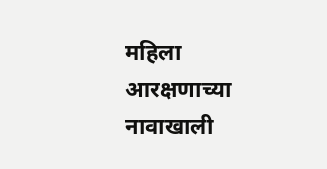महिला आरक्षणाच्या नावाखाली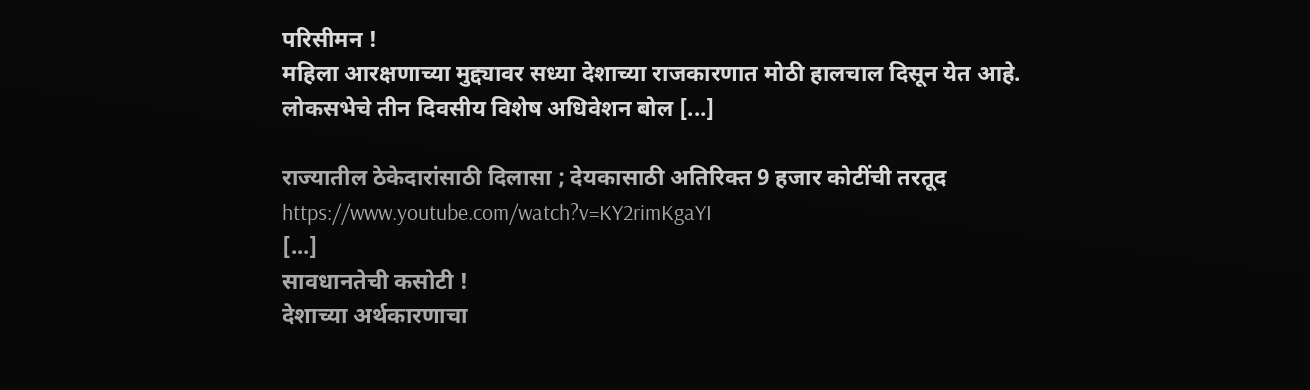परिसीमन !
महिला आरक्षणाच्या मुद्द्यावर सध्या देशाच्या राजकारणात मोठी हालचाल दिसून येत आहे. लोकसभेचे तीन दिवसीय विशेष अधिवेशन बोल [...]

राज्यातील ठेकेदारांसाठी दिलासा ; देयकासाठी अतिरिक्त 9 हजार कोटींची तरतूद
https://www.youtube.com/watch?v=KY2rimKgaYI
[...]
सावधानतेची कसोटी !
देशाच्या अर्थकारणाचा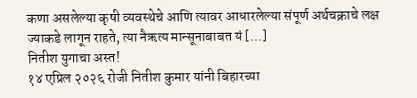कणा असलेल्या कृषी व्यवस्थेचे आणि त्यावर आधारलेल्या संपूर्ण अर्थचक्राचे लक्ष ज्याकडे लागून राहते, त्या नैऋत्य मान्सूनाबाबत यं [...]
नितीश युगाचा अस्त!
१४ एप्रिल २०२६ रोजी नितीश कुमार यांनी बिहारच्या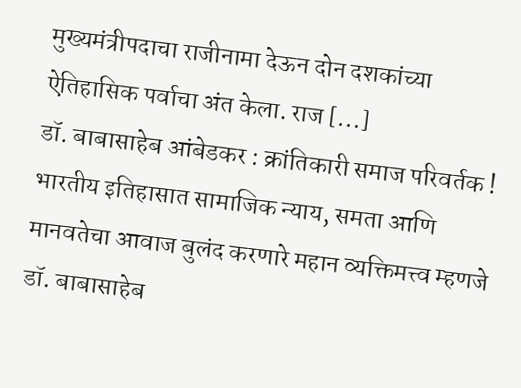मुख्यमंत्रीपदाचा राजीनामा देऊन दोन दशकांच्या ऐतिहासिक पर्वाचा अंत केला. राज [...]
डॉ. बाबासाहेब आंबेडकर : क्रांतिकारी समाज परिवर्तक !
भारतीय इतिहासात सामाजिक न्याय, समता आणि मानवतेचा आवाज बुलंद करणारे महान व्यक्तिमत्त्व म्हणजे डॉ. बाबासाहेब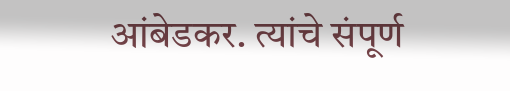आंबेडकर. त्यांचे संपूर्ण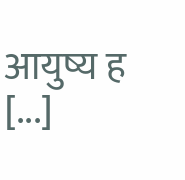आयुष्य ह [...]